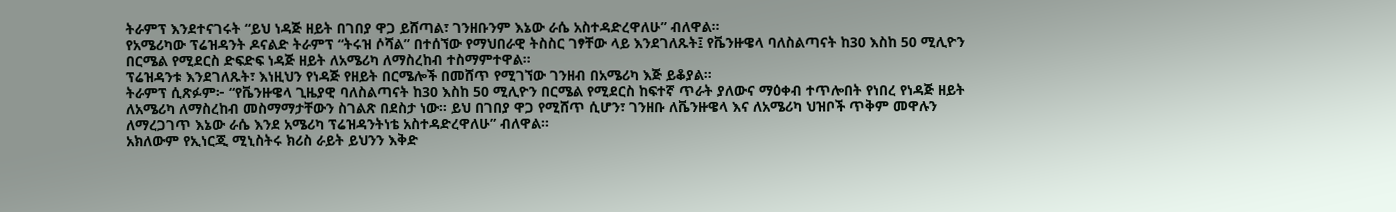ትራምፕ እንደተናገሩት “ይህ ነዳጅ ዘይት በገበያ ዋጋ ይሸጣል፣ ገንዘቡንም እኔው ራሴ አስተዳድረዋለሁ” ብለዋል።
የአሜሪካው ፕሬዝዳንት ዶናልድ ትራምፕ “ትሩዝ ሶሻል” በተሰኘው የማህበራዊ ትስስር ገፃቸው ላይ እንደገለጹት፤ የቬንዙዌላ ባለስልጣናት ከ30 እስከ 50 ሚሊዮን በርሜል የሚደርስ ድፍድፍ ነዳጅ ዘይት ለአሜሪካ ለማስረከብ ተስማምተዋል።
ፕሬዝዳንቱ እንደገለጹት፣ እነዚህን የነዳጅ የዘይት በርሜሎች በመሸጥ የሚገኘው ገንዘብ በአሜሪካ እጅ ይቆያል።
ትራምፕ ሲጽፉም፦ “የቬንዙዌላ ጊዜያዊ ባለስልጣናት ከ30 እስከ 50 ሚሊዮን በርሜል የሚደርስ ከፍተኛ ጥራት ያለውና ማዕቀብ ተጥሎበት የነበረ የነዳጅ ዘይት ለአሜሪካ ለማስረከብ መስማማታቸውን ስገልጽ በደስታ ነው። ይህ በገበያ ዋጋ የሚሸጥ ሲሆን፣ ገንዘቡ ለቬንዙዌላ እና ለአሜሪካ ህዝቦች ጥቅም መዋሉን ለማረጋገጥ እኔው ራሴ እንደ አሜሪካ ፕሬዝዳንትነቴ አስተዳድረዋለሁ” ብለዋል።
አክለውም የኢነርጂ ሚኒስትሩ ክሪስ ራይት ይህንን እቅድ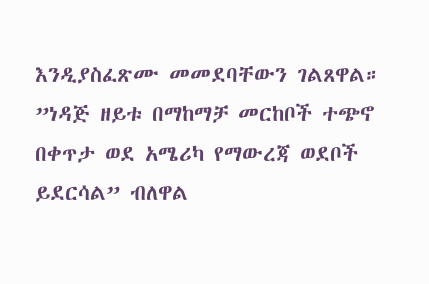እንዲያስፈጽሙ መመደባቸውን ገልጸዋል።
”ነዳጅ ዘይቱ በማከማቻ መርከቦች ተጭኖ በቀጥታ ወደ አሜሪካ የማውረጃ ወደቦች ይደርሳል” ብለዋል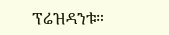ፕሬዝዳንቱ።